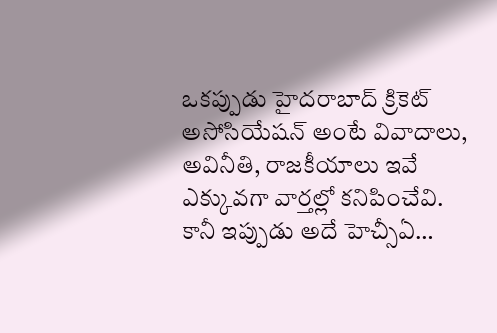ఒకప్పుడు హైదరాబాద్ క్రికెట్ అసోసియేషన్ అంటే వివాదాలు, అవినీతి, రాజకీయాలు ఇవే ఎక్కువగా వార్తల్లో కనిపించేవి. కానీ ఇప్పుడు అదే హెచ్సీఏ…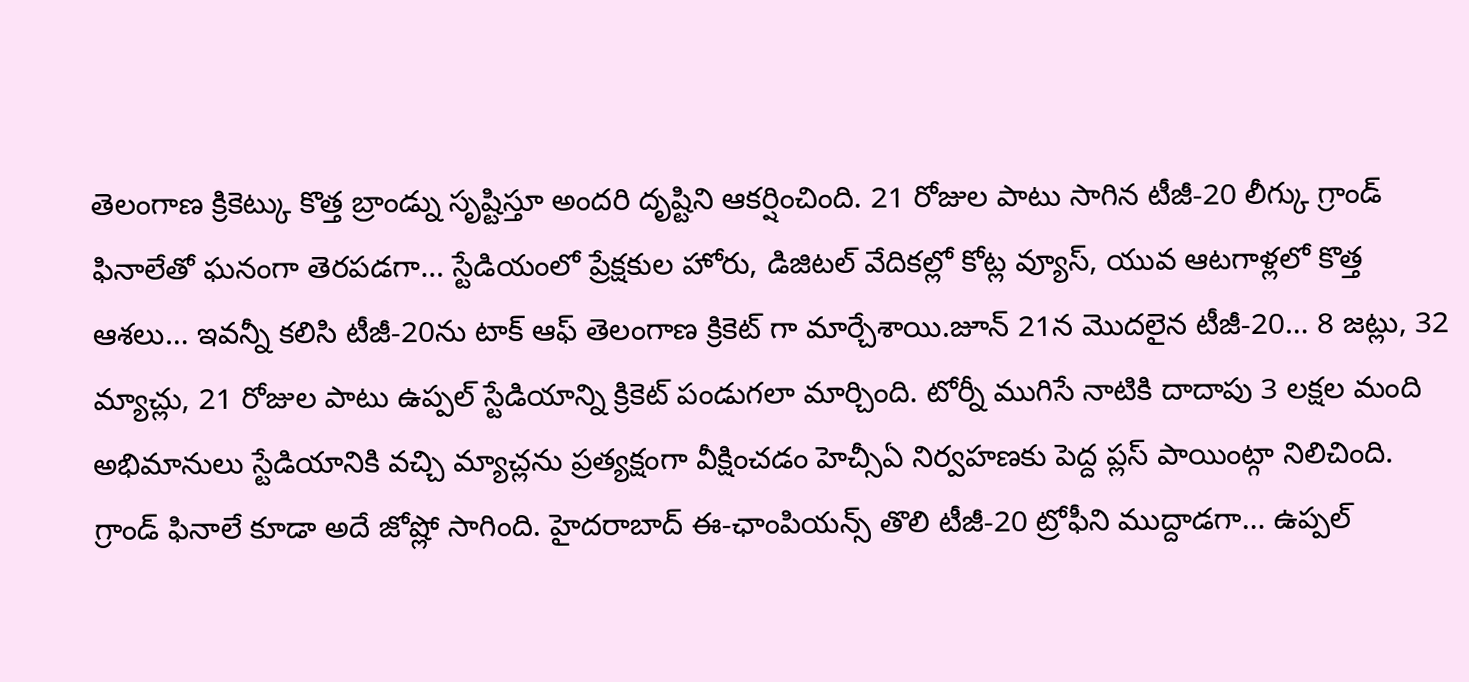తెలంగాణ క్రికెట్కు కొత్త బ్రాండ్ను సృష్టిస్తూ అందరి దృష్టిని ఆకర్షించింది. 21 రోజుల పాటు సాగిన టీజీ-20 లీగ్కు గ్రాండ్ ఫినాలేతో ఘనంగా తెరపడగా… స్టేడియంలో ప్రేక్షకుల హోరు, డిజిటల్ వేదికల్లో కోట్ల వ్యూస్, యువ ఆటగాళ్లలో కొత్త ఆశలు… ఇవన్నీ కలిసి టీజీ-20ను టాక్ ఆఫ్ తెలంగాణ క్రికెట్ గా మార్చేశాయి.జూన్ 21న మొదలైన టీజీ-20… 8 జట్లు, 32 మ్యాచ్లు, 21 రోజుల పాటు ఉప్పల్ స్టేడియాన్ని క్రికెట్ పండుగలా మార్చింది. టోర్నీ ముగిసే నాటికి దాదాపు 3 లక్షల మంది అభిమానులు స్టేడియానికి వచ్చి మ్యాచ్లను ప్రత్యక్షంగా వీక్షించడం హెచ్సీఏ నిర్వహణకు పెద్ద ప్లస్ పాయింట్గా నిలిచింది.
గ్రాండ్ ఫినాలే కూడా అదే జోష్లో సాగింది. హైదరాబాద్ ఈ-ఛాంపియన్స్ తొలి టీజీ-20 ట్రోఫీని ముద్దాడగా… ఉప్పల్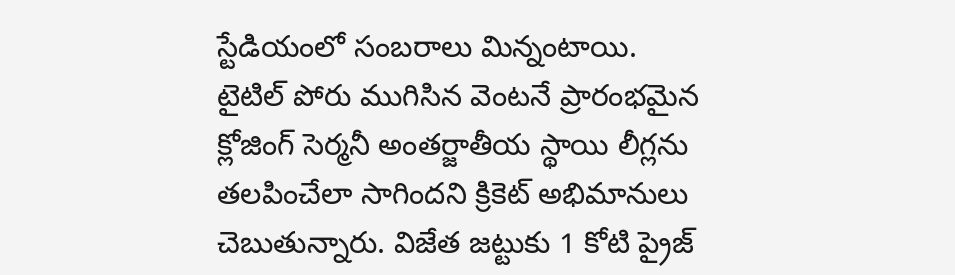స్టేడియంలో సంబరాలు మిన్నంటాయి. టైటిల్ పోరు ముగిసిన వెంటనే ప్రారంభమైన క్లోజింగ్ సెర్మనీ అంతర్జాతీయ స్థాయి లీగ్లను తలపించేలా సాగిందని క్రికెట్ అభిమానులు చెబుతున్నారు. విజేత జట్టుకు 1 కోటి ప్రైజ్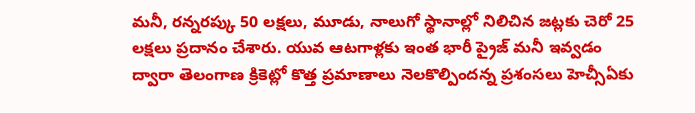మనీ, రన్నరప్కు 50 లక్షలు, మూడు, నాలుగో స్థానాల్లో నిలిచిన జట్లకు చెరో 25 లక్షలు ప్రదానం చేశారు. యువ ఆటగాళ్లకు ఇంత భారీ ప్రైజ్ మనీ ఇవ్వడం ద్వారా తెలంగాణ క్రికెట్లో కొత్త ప్రమాణాలు నెలకొల్పిందన్న ప్రశంసలు హెచ్సీఏకు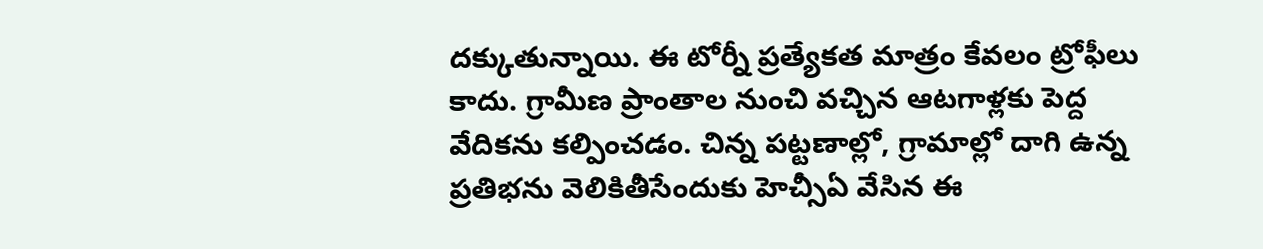దక్కుతున్నాయి. ఈ టోర్నీ ప్రత్యేకత మాత్రం కేవలం ట్రోఫీలు కాదు. గ్రామీణ ప్రాంతాల నుంచి వచ్చిన ఆటగాళ్లకు పెద్ద వేదికను కల్పించడం. చిన్న పట్టణాల్లో, గ్రామాల్లో దాగి ఉన్న ప్రతిభను వెలికితీసేందుకు హెచ్సీఏ వేసిన ఈ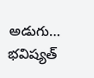అడుగు… భవిష్యత్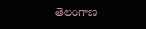తెలంగాణ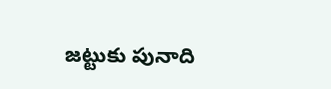జట్టుకు పునాది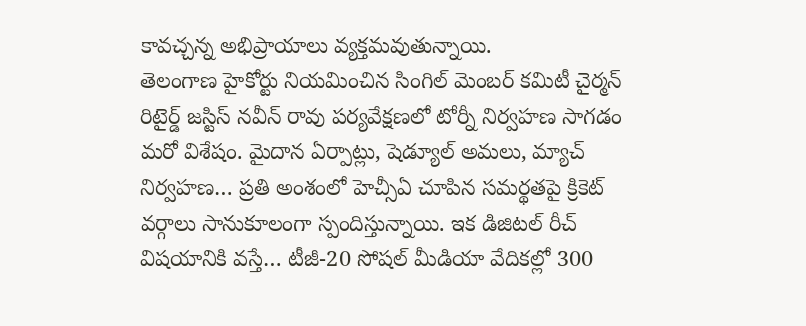కావచ్చన్న అభిప్రాయాలు వ్యక్తమవుతున్నాయి.
తెలంగాణ హైకోర్టు నియమించిన సింగిల్ మెంబర్ కమిటీ చైర్మన్ రిటైర్డ్ జస్టిస్ నవీన్ రావు పర్యవేక్షణలో టోర్నీ నిర్వహణ సాగడం మరో విశేషం. మైదాన ఏర్పాట్లు, షెడ్యూల్ అమలు, మ్యాచ్ నిర్వహణ… ప్రతి అంశంలో హెచ్సీఏ చూపిన సమర్థతపై క్రికెట్ వర్గాలు సానుకూలంగా స్పందిస్తున్నాయి. ఇక డిజిటల్ రీచ్ విషయానికి వస్తే… టీజీ-20 సోషల్ మీడియా వేదికల్లో 300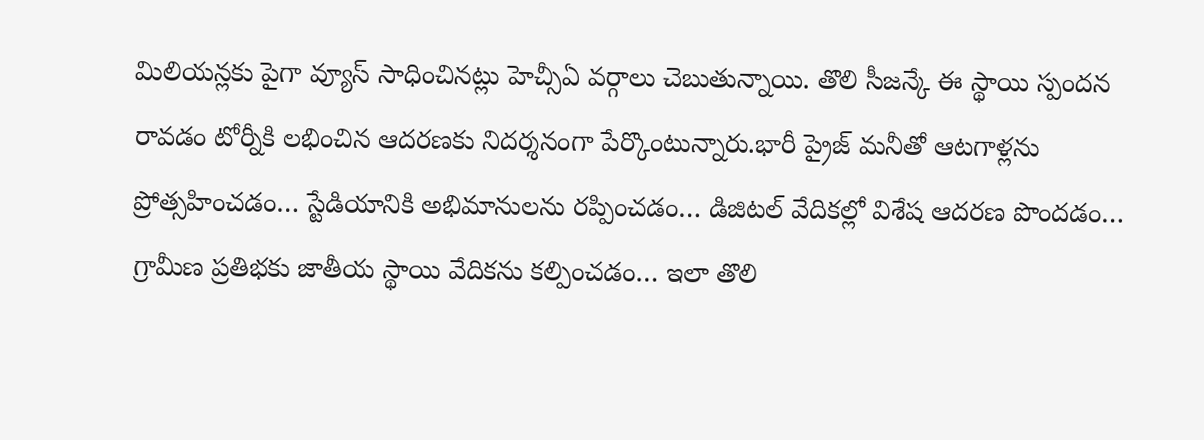మిలియన్లకు పైగా వ్యూస్ సాధించినట్లు హెచ్సీఏ వర్గాలు చెబుతున్నాయి. తొలి సీజన్కే ఈ స్థాయి స్పందన రావడం టోర్నీకి లభించిన ఆదరణకు నిదర్శనంగా పేర్కొంటున్నారు.భారీ ప్రైజ్ మనీతో ఆటగాళ్లను ప్రోత్సహించడం… స్టేడియానికి అభిమానులను రప్పించడం… డిజిటల్ వేదికల్లో విశేష ఆదరణ పొందడం… గ్రామీణ ప్రతిభకు జాతీయ స్థాయి వేదికను కల్పించడం… ఇలా తొలి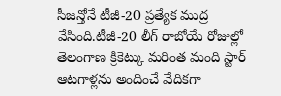సీజన్తోనే టీజీ-20 ప్రత్యేక ముద్ర వేసింది.టీజీ-20 లీగ్ రాబోయే రోజుల్లో తెలంగాణ క్రికెట్కు మరింత మంది స్టార్ ఆటగాళ్లను అందించే వేదికగా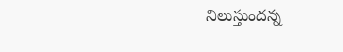నిలుస్తుందన్న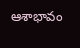ఆశాభావం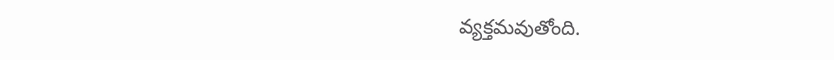వ్యక్తమవుతోంది.